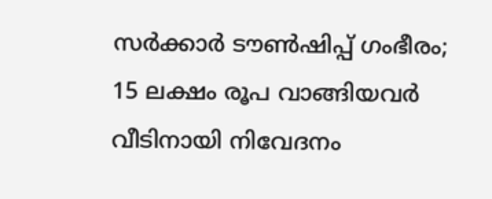സര്‍ക്കാര്‍ ടൗണ്‍ഷിപ്പ് ഗംഭീരം; 15 ലക്ഷം രൂപ വാങ്ങിയവര്‍ വീടിനായി നിവേദനം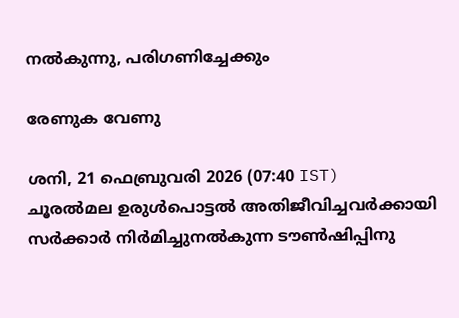നല്‍കുന്നു, പരിഗണിച്ചേക്കും

രേണുക വേണു

ശനി, 21 ഫെബ്രുവരി 2026 (07:40 IST)
ചൂരല്‍മല ഉരുള്‍പൊട്ടല്‍ അതിജീവിച്ചവര്‍ക്കായി സര്‍ക്കാര്‍ നിര്‍മിച്ചുനല്‍കുന്ന ടൗണ്‍ഷിപ്പിനു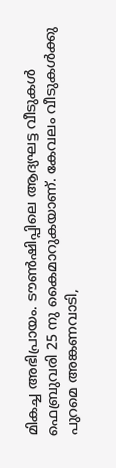മികച്ച അഭിപ്രായം. ടൗണ്‍ഷിപ്പിലെ ആദ്യഘട്ട വീടുകള്‍ ഫെബ്രുവരി 25 നു കൈമാറുകയാണ്. കേവലം വീടുകള്‍ക്കു പുറമെ അങ്കണവാടി,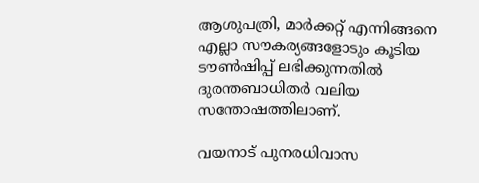ആശുപത്രി, മാര്‍ക്കറ്റ് എന്നിങ്ങനെ എല്ലാ സൗകര്യങ്ങളോടും കൂടിയ ടൗണ്‍ഷിപ്പ് ലഭിക്കുന്നതില്‍ ദുരന്തബാധിതര്‍ വലിയ സന്തോഷത്തിലാണ്.

വയനാട് പുനരധിവാസ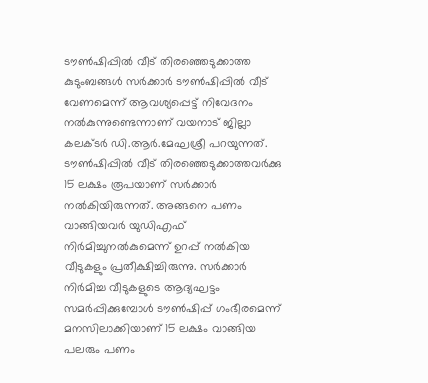ടൗണ്‍ഷിപ്പില്‍ വീട് തിരഞ്ഞെടുക്കാത്ത കുടുംബങ്ങള്‍ സര്‍ക്കാര്‍ ടൗണ്‍ഷിപ്പില്‍ വീട് വേണമെന്ന് ആവശ്യപ്പെട്ട് നിവേദനം നല്‍കുന്നുണ്ടെന്നാണ് വയനാട് ജില്ലാ കലക്ടര്‍ ഡി.ആര്‍.മേഘശ്രീ പറയുന്നത്. ടൗണ്‍ഷിപ്പില്‍ വീട് തിരഞ്ഞെടുക്കാത്തവര്‍ക്കു 15 ലക്ഷം രൂപയാണ് സര്‍ക്കാര്‍ നല്‍കിയിരുന്നത്. അങ്ങനെ പണം വാങ്ങിയവര്‍ യുഡിഎഫ് നിര്‍മിച്ചുനല്‍കുമെന്ന് ഉറപ്പ് നല്‍കിയ വീടുകളും പ്രതീക്ഷിച്ചിരുന്നു. സര്‍ക്കാര്‍ നിര്‍മിച്ച വീടുകളുടെ ആദ്യഘട്ടം സമര്‍പ്പിക്കുമ്പോള്‍ ടൗണ്‍ഷിപ്പ് ഗംഭീരമെന്ന് മനസിലാക്കിയാണ് 15 ലക്ഷം വാങ്ങിയ പലരും പണം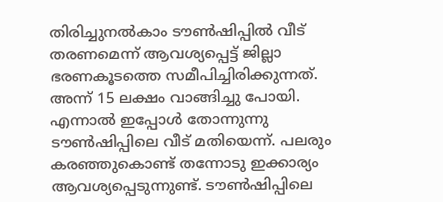തിരിച്ചുനല്‍കാം ടൗണ്‍ഷിപ്പില്‍ വീട് തരണമെന്ന് ആവശ്യപ്പെട്ട് ജില്ലാ ഭരണകൂടത്തെ സമീപിച്ചിരിക്കുന്നത്.
അന്ന് 15 ലക്ഷം വാങ്ങിച്ചു പോയി. എന്നാല്‍ ഇപ്പോള്‍ തോന്നുന്നു ടൗണ്‍ഷിപ്പിലെ വീട് മതിയെന്ന്. പലരും കരഞ്ഞുകൊണ്ട് തന്നോടു ഇക്കാര്യം ആവശ്യപ്പെടുന്നുണ്ട്. ടൗണ്‍ഷിപ്പിലെ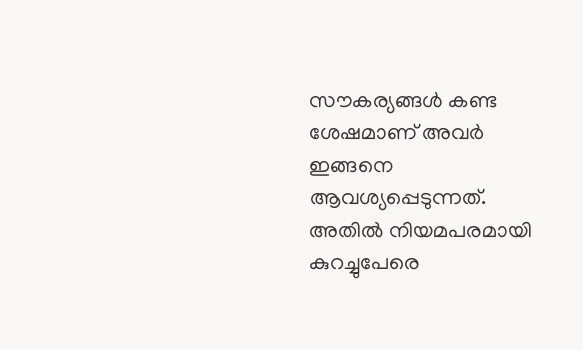സൗകര്യങ്ങള്‍ കണ്ട ശേഷമാണ് അവര്‍ ഇങ്ങനെ ആവശ്യപ്പെടുന്നത്. അതില്‍ നിയമപരമായി കുറച്ചുപേരെ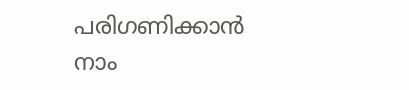പരിഗണിക്കാന്‍ നാം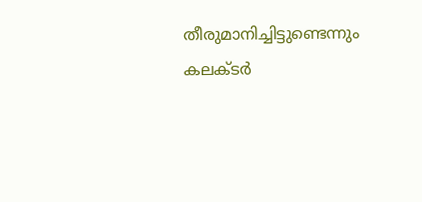തീരുമാനിച്ചിട്ടുണ്ടെന്നും കലക്ടര്‍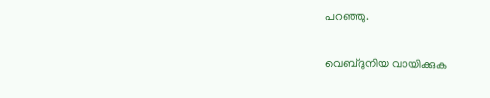പറഞ്ഞു.

വെബ്ദുനിയ വായിക്കുക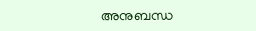അനുബന്ധ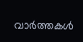വാര്‍ത്തകള്‍